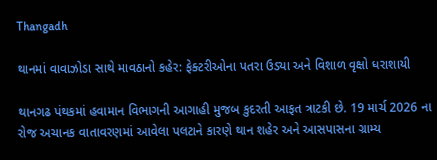Thangadh

થાનમાં વાવાઝોડા સાથે માવઠાનો કહેર: ફેક્ટરીઓના પતરા ઉડ્યા અને વિશાળ વૃક્ષો ધરાશાયી

થાનગઢ પંથકમાં હવામાન વિભાગની આગાહી મુજબ કુદરતી આફત ત્રાટકી છે. 19 માર્ચ 2026 ના રોજ અચાનક વાતાવરણમાં આવેલા પલટાને કારણે થાન શહેર અને આસપાસના ગ્રામ્ય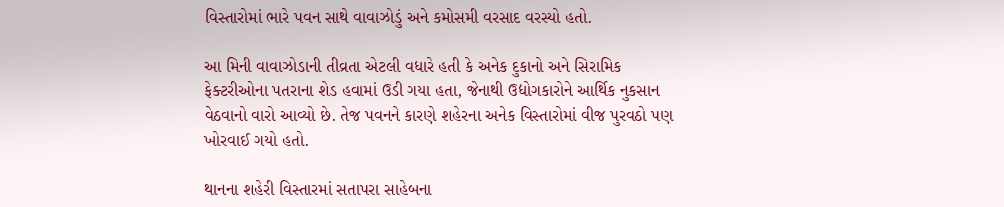વિસ્તારોમાં ભારે પવન સાથે વાવાઝોડું અને કમોસમી વરસાદ વરસ્યો હતો.

આ મિની વાવાઝોડાની તીવ્રતા એટલી વધારે હતી કે અનેક દુકાનો અને સિરામિક ફેક્ટરીઓના પતરાના શેડ હવામાં ઉડી ગયા હતા, જેનાથી ઉદ્યોગકારોને આર્થિક નુકસાન વેઠવાનો વારો આવ્યો છે. તેજ પવનને કારણે શહેરના અનેક વિસ્તારોમાં વીજ પુરવઠો પણ ખોરવાઈ ગયો હતો.

થાનના શહેરી વિસ્તારમાં સતાપરા સાહેબના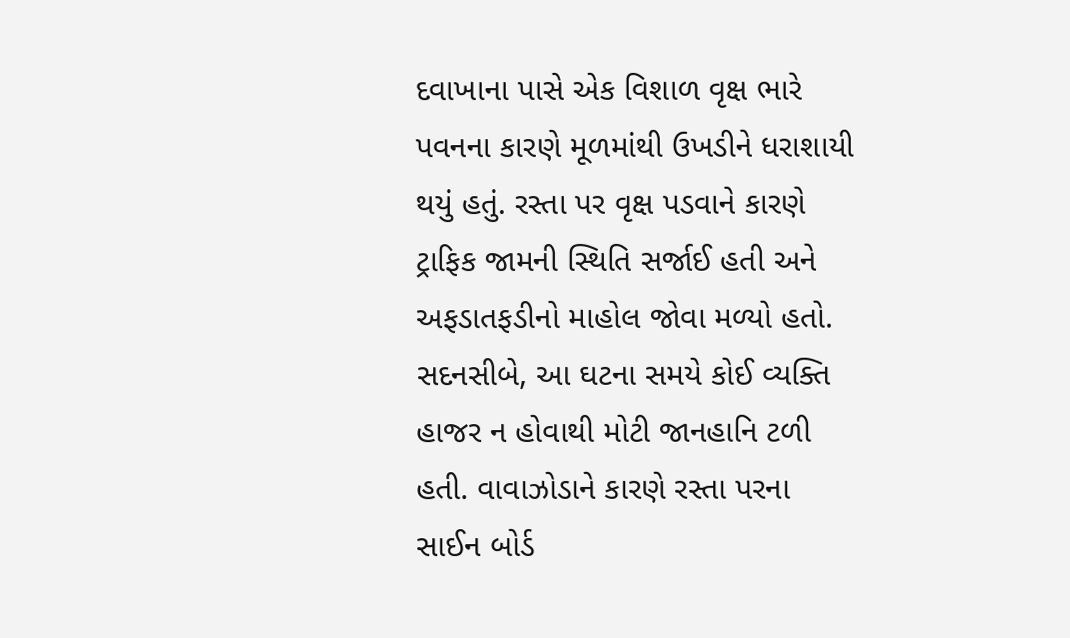દવાખાના પાસે એક વિશાળ વૃક્ષ ભારે પવનના કારણે મૂળમાંથી ઉખડીને ધરાશાયી થયું હતું. રસ્તા પર વૃક્ષ પડવાને કારણે ટ્રાફિક જામની સ્થિતિ સર્જાઈ હતી અને અફડાતફડીનો માહોલ જોવા મળ્યો હતો. સદનસીબે, આ ઘટના સમયે કોઈ વ્યક્તિ હાજર ન હોવાથી મોટી જાનહાનિ ટળી હતી. વાવાઝોડાને કારણે રસ્તા પરના સાઈન બોર્ડ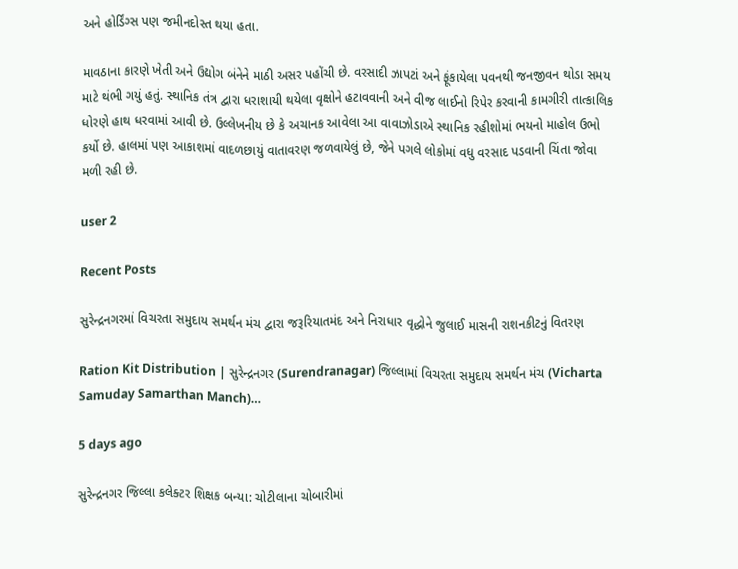અને હોર્ડિંગ્સ પણ જમીનદોસ્ત થયા હતા.

માવઠાના કારણે ખેતી અને ઉદ્યોગ બંનેને માઠી અસર પહોંચી છે. વરસાદી ઝાપટાં અને ફૂંકાયેલા પવનથી જનજીવન થોડા સમય માટે થંભી ગયું હતું. સ્થાનિક તંત્ર દ્વારા ધરાશાયી થયેલા વૃક્ષોને હટાવવાની અને વીજ લાઈનો રિપેર કરવાની કામગીરી તાત્કાલિક ધોરણે હાથ ધરવામાં આવી છે. ઉલ્લેખનીય છે કે અચાનક આવેલા આ વાવાઝોડાએ સ્થાનિક રહીશોમાં ભયનો માહોલ ઉભો કર્યો છે. હાલમાં પણ આકાશમાં વાદળછાયું વાતાવરણ જળવાયેલું છે, જેને પગલે લોકોમાં વધુ વરસાદ પડવાની ચિંતા જોવા મળી રહી છે.

user 2

Recent Posts

સુરેન્દ્રનગરમાં વિચરતા સમુદાય સમર્થન મંચ દ્વારા જરૂરિયાતમંદ અને નિરાધાર વૃદ્ધોને જુલાઈ માસની રાશનકીટનું વિતરણ

Ration Kit Distribution | સુરેન્દ્રનગર (Surendranagar) જિલ્લામાં વિચરતા સમુદાય સમર્થન મંચ (Vicharta Samuday Samarthan Manch)…

5 days ago

સુરેન્દ્રનગર જિલ્લા કલેક્ટર શિક્ષક બન્યા: ચોટીલાના ચોબારીમાં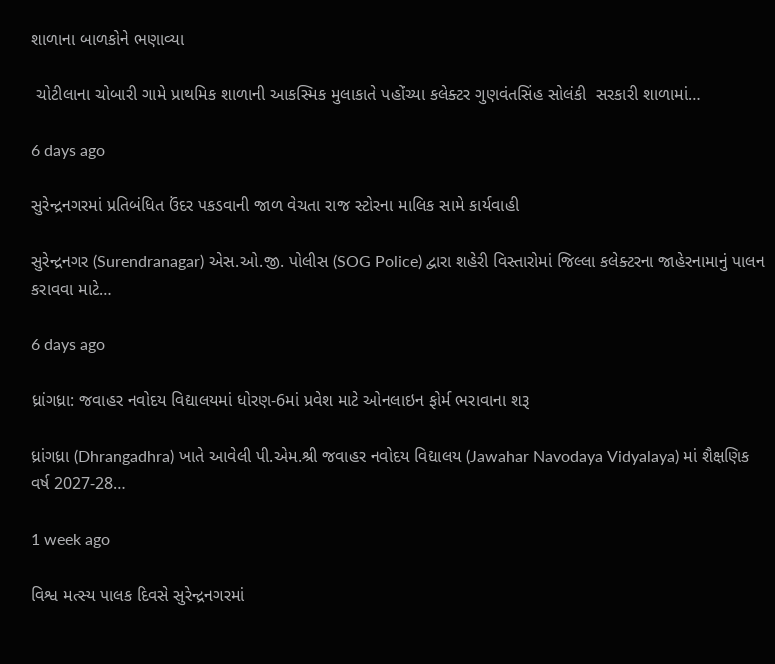શાળાના બાળકોને ભણાવ્યા

 ચોટીલાના ચોબારી ગામે પ્રાથમિક શાળાની આકસ્મિક મુલાકાતે પહોંચ્યા કલેક્ટર ગુણવંતસિંહ સોલંકી  સરકારી શાળામાં…

6 days ago

સુરેન્દ્રનગરમાં પ્રતિબંધિત ઉંદર પકડવાની જાળ વેચતા રાજ સ્ટોરના માલિક સામે કાર્યવાહી

સુરેન્દ્રનગર (Surendranagar) એસ.ઓ.જી. પોલીસ (SOG Police) દ્વારા શહેરી વિસ્તારોમાં જિલ્લા કલેક્ટરના જાહેરનામાનું પાલન કરાવવા માટે…

6 days ago

ધ્રાંગધ્રા: જવાહર નવોદય વિદ્યાલયમાં ધોરણ-6માં પ્રવેશ માટે ઓનલાઇન ફોર્મ ભરાવાના શરૂ

ધ્રાંગધ્રા (Dhrangadhra) ખાતે આવેલી પી.એમ.શ્રી જવાહર નવોદય વિદ્યાલય (Jawahar Navodaya Vidyalaya) માં શૈક્ષણિક વર્ષ 2027-28…

1 week ago

વિશ્વ મત્સ્ય પાલક દિવસે સુરેન્દ્રનગરમાં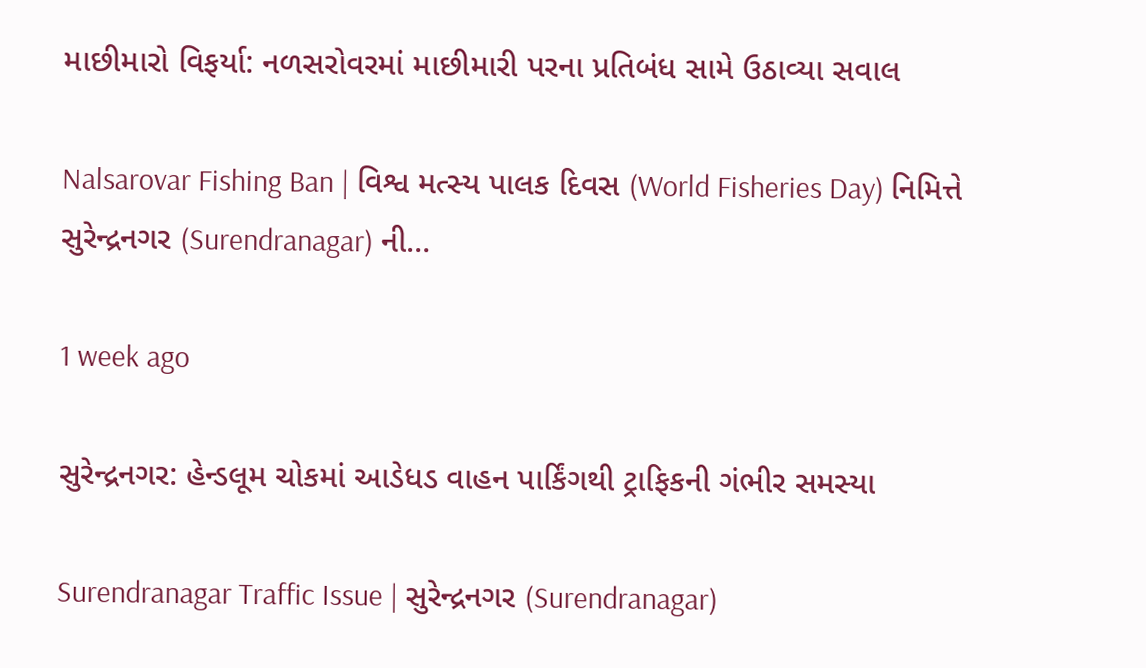માછીમારો વિફર્યા: નળસરોવરમાં માછીમારી પરના પ્રતિબંધ સામે ઉઠાવ્યા સવાલ

Nalsarovar Fishing Ban | વિશ્વ મત્સ્ય પાલક દિવસ (World Fisheries Day) નિમિત્તે સુરેન્દ્રનગર (Surendranagar) ની…

1 week ago

સુરેન્દ્રનગર: હેન્ડલૂમ ચોકમાં આડેધડ વાહન પાર્કિંગથી ટ્રાફિકની ગંભીર સમસ્યા

Surendranagar Traffic Issue | સુરેન્દ્રનગર (Surendranagar)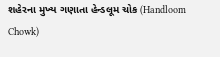શહેરના મુખ્ય ગણાતા હેન્ડલૂમ ચોક (Handloom Chowk)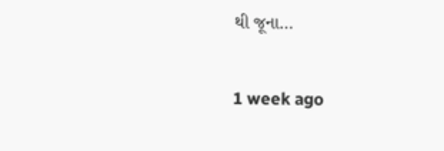થી જૂના…

1 week ago